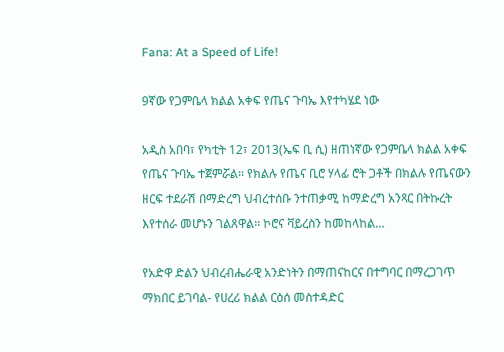Fana: At a Speed of Life!

9ኛው የጋምቤላ ክልል አቀፍ የጤና ጉባኤ እየተካሄደ ነው

አዲስ አበባ፣ የካቲት 12፣ 2013(ኤፍ ቢ ሲ) ዘጠነኛው የጋምቤላ ክልል አቀፍ የጤና ጉባኤ ተጀምሯል፡፡ የክልሉ የጤና ቢሮ ሃላፊ ሮት ጋቶች በክልሉ የጤናውን ዘርፍ ተደራሽ በማድረግ ህብረተሰቡ ንተጠቃሚ ከማድረግ አንጻር በትኩረት እየተሰራ መሆኑን ገልጸዋል፡፡ ኮሮና ቫይረስን ከመከላከል…

የአድዋ ድልን ህብረብሔራዊ አንድነትን በማጠናከርና በተግባር በማረጋገጥ ማክበር ይገባል- የሀረሪ ክልል ርዕሰ መስተዳድር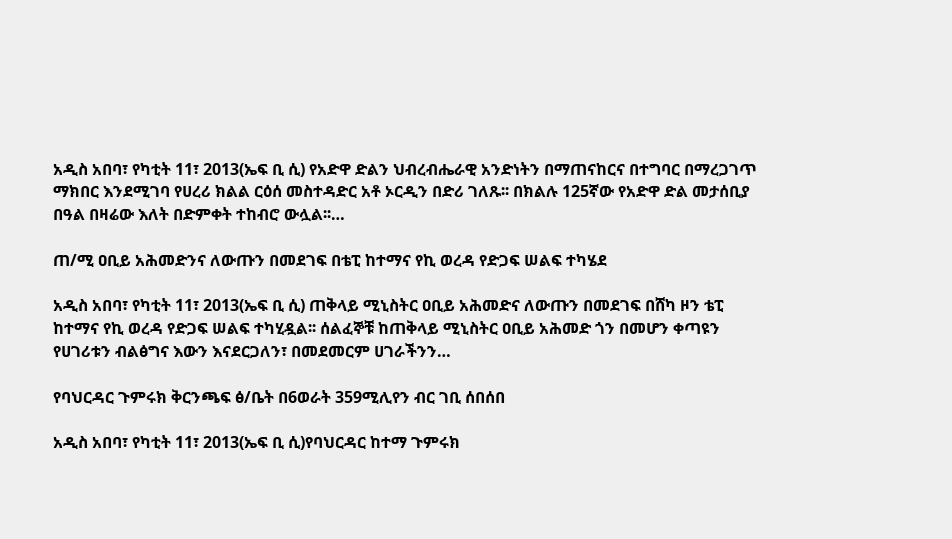አዲስ አበባ፣ የካቲት 11፣ 2013(ኤፍ ቢ ሲ) የአድዋ ድልን ህብረብሔራዊ አንድነትን በማጠናከርና በተግባር በማረጋገጥ ማክበር እንደሚገባ የሀረሪ ክልል ርዕሰ መስተዳድር አቶ ኦርዲን በድሪ ገለጹ፡፡ በክልሉ 125ኛው የአድዋ ድል መታሰቢያ በዓል በዛሬው እለት በድምቀት ተከብሮ ውሏል፡፡…

ጠ/ሚ ዐቢይ አሕመድንና ለውጡን በመደገፍ በቴፒ ከተማና የኪ ወረዳ የድጋፍ ሠልፍ ተካሄደ

አዲስ አበባ፣ የካቲት 11፣ 2013(ኤፍ ቢ ሲ) ጠቅላይ ሚኒስትር ዐቢይ አሕመድና ለውጡን በመደገፍ በሸካ ዞን ቴፒ ከተማና የኪ ወረዳ የድጋፍ ሠልፍ ተካሂዷል፡፡ ሰልፈኞቹ ከጠቅላይ ሚኒስትር ዐቢይ አሕመድ ጎን በመሆን ቀጣዩን የሀገሪቱን ብልፅግና እውን እናደርጋለን፣ በመደመርም ሀገራችንን…

የባህርዳር ጉምሩክ ቅርንጫፍ ፅ/ቤት በ6ወራት 359ሚሊየን ብር ገቢ ሰበሰበ

አዲስ አበባ፣ የካቲት 11፣ 2013(ኤፍ ቢ ሲ)የባህርዳር ከተማ ጉምሩክ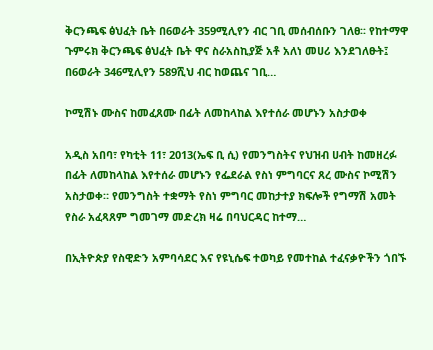ቅርንጫፍ ፅህፈት ቤት በ6ወራት 359ሚሊየን ብር ገቢ መሰብሰቡን ገለፀ፡፡ የከተማዋ ጉምሩክ ቅርንጫፍ ፅህፈት ቤት ዋና ስራአስኪያጅ አቶ አለነ መሀሪ እንደገለፁት፤ በ6ወራት 346ሚሊየን 589ሺህ ብር ከወጨና ገቢ…

ኮሚሽኑ ሙስና ከመፈጸሙ በፊት ለመከላከል እየተሰራ መሆኑን አስታወቀ

አዲስ አበባ፣ የካቲት 11፣ 2013(ኤፍ ቢ ሲ) የመንግስትና የህዝብ ሀብት ከመዘረፉ በፊት ለመከላከል እየተሰራ መሆኑን የፌደራል የስነ ምግባርና ጸረ ሙስና ኮሚሽን አስታወቀ። የመንግስት ተቋማት የስነ ምግባር መከታተያ ክፍሎች የግማሽ አመት የስራ አፈጻጸም ግመገማ መድረክ ዛሬ በባህርዳር ከተማ…

በኢትዮጵያ የስዊድን አምባሳደር እና የዩኒሴፍ ተወካይ የመተከል ተፈናቃዮችን ጎበኙ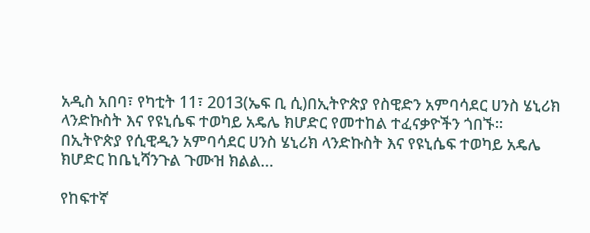አዲስ አበባ፣ የካቲት 11፣ 2013(ኤፍ ቢ ሲ)በኢትዮጵያ የስዊድን አምባሳደር ሀንስ ሄኒሪክ ላንድኩስት እና የዩኒሴፍ ተወካይ አዴሌ ክሆድር የመተከል ተፈናቃዮችን ጎበኙ፡፡ በኢትዮጵያ የሲዊዲን አምባሳደር ሀንስ ሄኒሪክ ላንድኩስት እና የዩኒሴፍ ተወካይ አዴሌ ክሆድር ከቤኒሻንጉል ጉሙዝ ክልል…

የከፍተኛ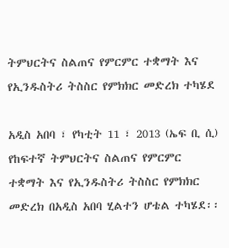ትምህርትና ስልጠና የምርምር ተቋማት እና የኢንዱስትሪ ትስስር የምክክር መድረክ ተካሄደ

አዲስ አበባ ፣ የካቲት 11 ፣ 2013 (ኤፍ ቢ ሲ) የከፍተኛ ትምህርትና ስልጠና የምርምር ተቋማት እና የኢንዱስትሪ ትስስር የምክክር መድረክ በአዲስ አበባ ሂልተን ሆቴል ተካሄደ፡፡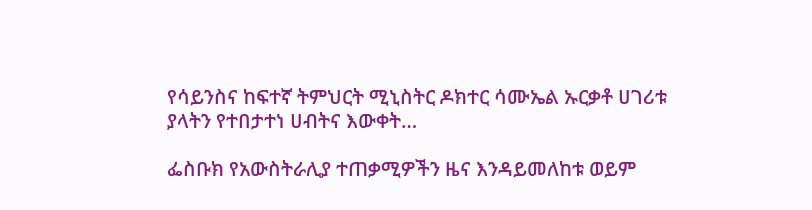የሳይንስና ከፍተኛ ትምህርት ሚኒስትር ዶክተር ሳሙኤል ኡርቃቶ ሀገሪቱ ያላትን የተበታተነ ሀብትና እውቀት…

ፌስቡክ የአውስትራሊያ ተጠቃሚዎችን ዜና እንዳይመለከቱ ወይም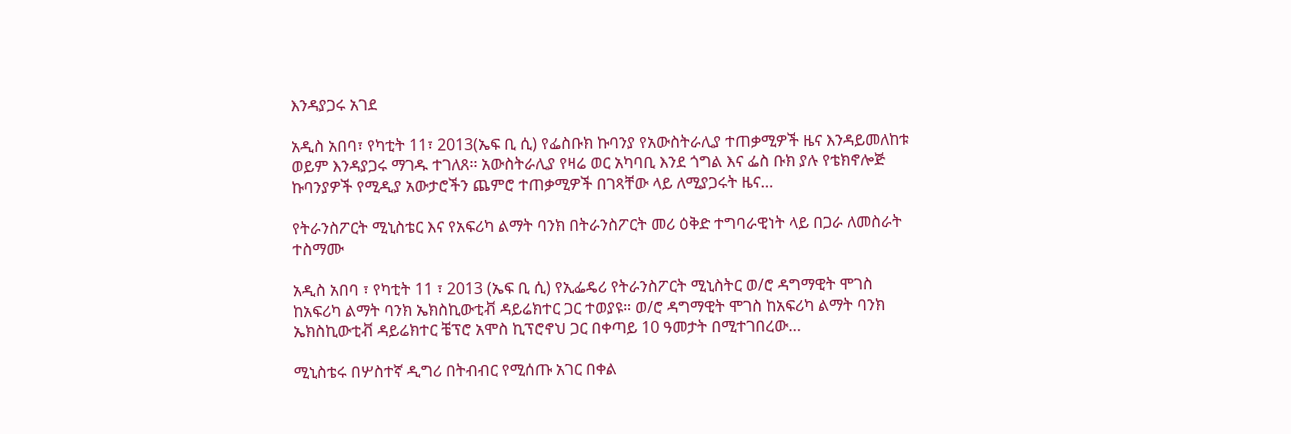እንዳያጋሩ አገደ

አዲስ አበባ፣ የካቲት 11፣ 2013(ኤፍ ቢ ሲ) የፌስቡክ ኩባንያ የአውስትራሊያ ተጠቃሚዎች ዜና እንዳይመለከቱ ወይም እንዳያጋሩ ማገዱ ተገለጸ፡፡ አውስትራሊያ የዛሬ ወር አካባቢ እንደ ጎግል እና ፌስ ቡክ ያሉ የቴክኖሎጅ ኩባንያዎች የሚዲያ አውታሮችን ጨምሮ ተጠቃሚዎች በገጻቸው ላይ ለሚያጋሩት ዜና…

የትራንስፖርት ሚኒስቴር እና የአፍሪካ ልማት ባንክ በትራንስፖርት መሪ ዕቅድ ተግባራዊነት ላይ በጋራ ለመስራት ተስማሙ

አዲስ አበባ ፣ የካቲት 11 ፣ 2013 (ኤፍ ቢ ሲ) የኢፌዴሪ የትራንስፖርት ሚኒስትር ወ/ሮ ዳግማዊት ሞገስ ከአፍሪካ ልማት ባንክ ኤክስኪውቲቭ ዳይሬክተር ጋር ተወያዩ። ወ/ሮ ዳግማዊት ሞገስ ከአፍሪካ ልማት ባንክ ኤክስኪውቲቭ ዳይሬክተር ቼፕሮ አሞስ ኪፕሮኖህ ጋር በቀጣይ 10 ዓመታት በሚተገበረው…

ሚኒስቴሩ በሦስተኛ ዲግሪ በትብብር የሚሰጡ አገር በቀል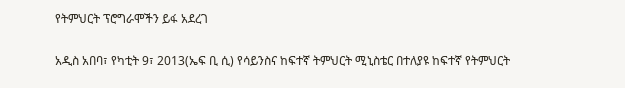የትምህርት ፕሮግራሞችን ይፋ አደረገ

አዲስ አበባ፣ የካቲት 9፣ 2013(ኤፍ ቢ ሲ) የሳይንስና ከፍተኛ ትምህርት ሚኒስቴር በተለያዩ ከፍተኛ የትምህርት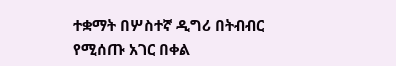ተቋማት በሦስተኛ ዲግሪ በትብብር የሚሰጡ አገር በቀል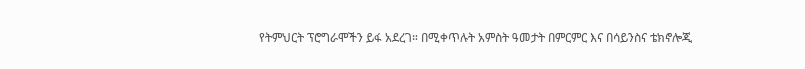የትምህርት ፕሮግራሞችን ይፋ አደረገ። በሚቀጥሉት አምስት ዓመታት በምርምር እና በሳይንስና ቴክኖሎጂ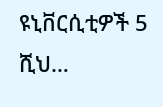ዩኒቨርሲቲዎች 5 ሺህ…